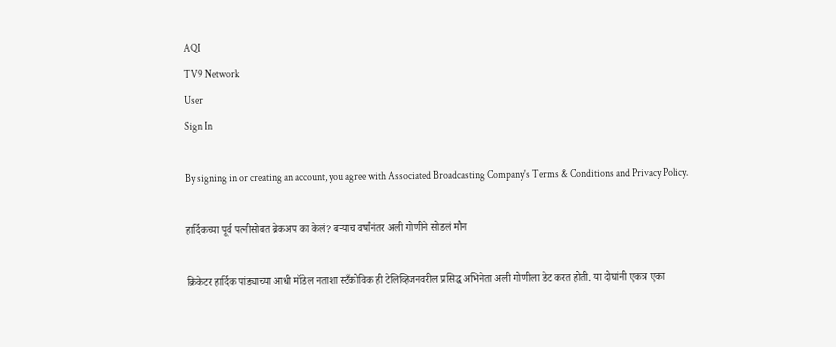AQI
TV9 Network
User
Sign In

By signing in or creating an account, you agree with Associated Broadcasting Company's Terms & Conditions and Privacy Policy.

हार्दिकच्या पूर्व पत्नीसोबत ब्रेकअप का केलं? बऱ्याच वर्षांनंतर अली गोणीने सोडलं मौन

क्रिकेटर हार्दिक पांड्याच्या आधी मॉडेल नताशा स्टँकोविक ही टेलिव्हिजनवरील प्रसिद्ध अभिनेता अली गोणीला डेट करत होती. या दोघांनी एकत्र एका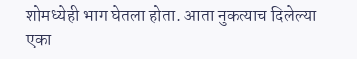शोमध्येही भाग घेतला होता. आता नुकत्याच दिलेल्या एका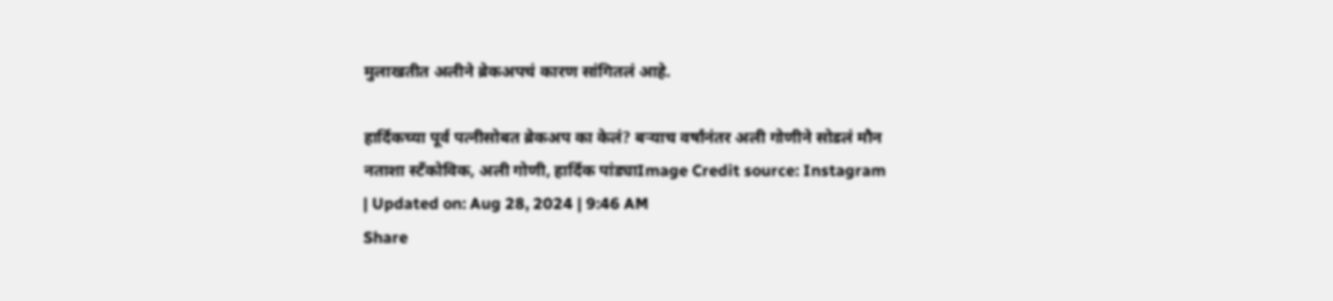मुलाखतीत अलीने ब्रेकअपचं कारण सांगितलं आहे.

हार्दिकच्या पूर्व पत्नीसोबत ब्रेकअप का केलं? बऱ्याच वर्षांनंतर अली गोणीने सोडलं मौन
नताशा स्टँकोविक, अली गोणी, हार्दिक पांड्याImage Credit source: Instagram
| Updated on: Aug 28, 2024 | 9:46 AM
Share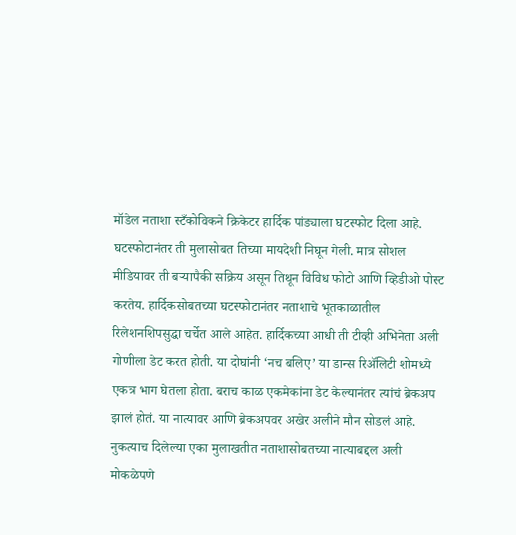मॉडेल नताशा स्टँकोविकने क्रिकेटर हार्दिक पांड्याला घटस्फोट दिला आहे. घटस्फोटानंतर ती मुलासोबत तिच्या मायदेशी निघून गेली. मात्र सोशल मीडियावर ती बऱ्यापैकी सक्रिय असून तिथून विविध फोटो आणि व्हिडीओ पोस्ट करतेय. हार्दिकसोबतच्या घटस्फोटानंतर नताशाचे भूतकाळातील रिलेशनशिपसुद्धा चर्चेत आले आहेत. हार्दिकच्या आधी ती टीव्ही अभिनेता अली गोणीला डेट करत होती. या दोघांनी ‘नच बलिए’ या डान्स रिॲलिटी शोमध्ये एकत्र भाग घेतला होता. बराच काळ एकमेकांना डेट केल्यानंतर त्यांचं ब्रेकअप झालं होतं. या नात्यावर आणि ब्रेकअपवर अखेर अलीने मौन सोडलं आहे. नुकत्याच दिलेल्या एका मुलाखतीत नताशासोबतच्या नात्याबद्दल अली मोकळेपणे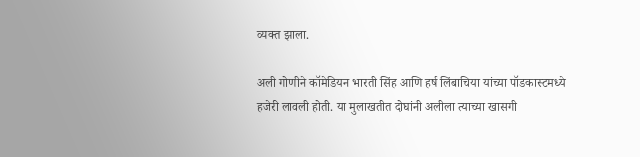व्यक्त झाला.

अली गोणीने कॉमेडियन भारती सिंह आणि हर्ष लिंबाचिया यांच्या पॉडकास्टमध्ये हजेरी लावली होती. या मुलाखतीत दोघांनी अलीला त्याच्या खासगी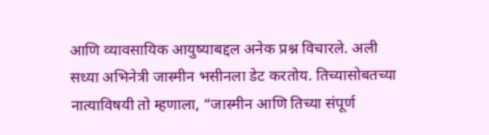आणि व्यावसायिक आयुष्याबद्दल अनेक प्रश्न विचारले. अली सध्या अभिनेत्री जास्मीन भसीनला डेट करतोय. तिच्यासोबतच्या नात्याविषयी तो म्हणाला, “जास्मीन आणि तिच्या संपूर्ण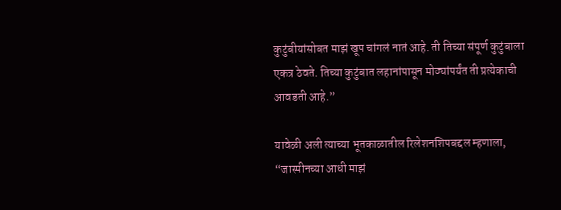कुटुंबीयांसोबत माझं खूप चांगलं नातं आहे. ती तिच्या संपूर्ण कुटुंबाला एकत्र ठेवते. तिच्या कुटुंबात लहानांपासून मोठ्यांपर्यंत ती प्रत्येकाची आवडती आहे.”

यावेळी अली त्याच्या भूतकाळातील रिलेशनशिपबद्दल म्हणाला, “जास्मीनच्या आधी माझं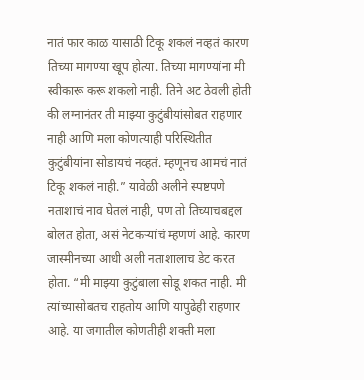नातं फार काळ यासाठी टिकू शकलं नव्हतं कारण तिच्या मागण्या खूप होत्या. तिच्या मागण्यांना मी स्वीकारू करू शकलो नाही. तिने अट ठेवली होती की लग्नानंतर ती माझ्या कुटुंबीयांसोबत राहणार नाही आणि मला कोणत्याही परिस्थितीत कुटुंबीयांना सोडायचं नव्हतं. म्हणूनच आमचं नातं टिकू शकलं नाही.” यावेळी अलीने स्पष्टपणे नताशाचं नाव घेतलं नाही, पण तो तिच्याचबद्दल बोलत होता, असं नेटकऱ्यांचं म्हणणं आहे. कारण जास्मीनच्या आधी अली नताशालाच डेट करत होता. “मी माझ्या कुटुंबाला सोडू शकत नाही. मी त्यांच्यासोबतच राहतोय आणि यापुढेही राहणार आहे. या जगातील कोणतीही शक्ती मला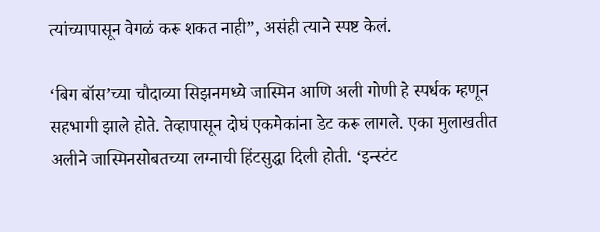त्यांच्यापासून वेगळं करू शकत नाही”, असंही त्याने स्पष्ट केलं.

‘बिग बॉस’च्या चौदाव्या सिझनमध्ये जास्मिन आणि अली गोणी हे स्पर्धक म्हणून सहभागी झाले होते. तेव्हापासून दोघं एकमेकांना डेट करू लागले. एका मुलाखतीत अलीने जास्मिनसोबतच्या लग्नाची हिंटसुद्धा दिली होती. ‘इन्स्टंट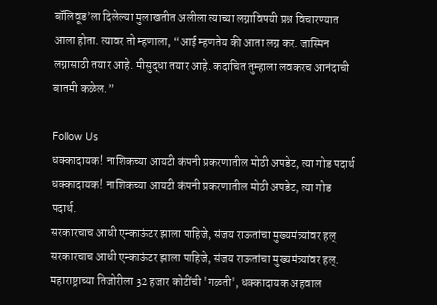बॉलिवूड’ला दिलेल्या मुलाखतीत अलीला त्याच्या लग्नाविषयी प्रश्न विचारण्यात आला होता. त्यावर तो म्हणाला, “आई म्हणतेय की आता लग्न कर. जास्मिन लग्नासाठी तयार आहे. मीसुद्धा तयार आहे. कदाचित तुम्हाला लवकरच आनंदाची बातमी कळेल.”

Follow Us
धक्कादायक! नाशिकच्या आयटी कंपनी प्रकरणातील मोठी अपडेट, त्या गोड पदार्थ
धक्कादायक! नाशिकच्या आयटी कंपनी प्रकरणातील मोठी अपडेट, त्या गोड पदार्थ.
सरकारचाच आधी एन्काऊंटर झाला पाहिजे, संजय राऊतांचा मुख्यमंत्र्यांवर हल्
सरकारचाच आधी एन्काऊंटर झाला पाहिजे, संजय राऊतांचा मुख्यमंत्र्यांवर हल्.
महाराष्ट्राच्या तिजोरीला 32 हजार कोटींची 'गळती', धक्कादायक अहवाल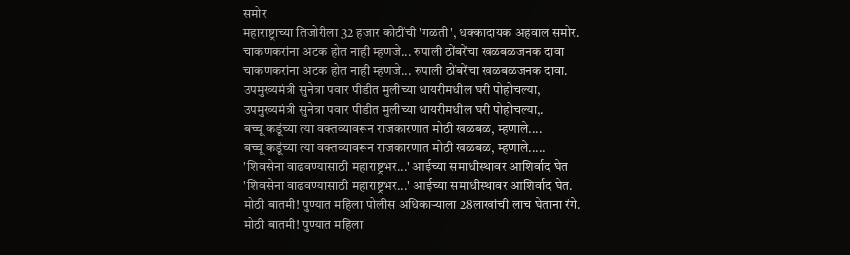समोर
महाराष्ट्राच्या तिजोरीला 32 हजार कोटींची 'गळती', धक्कादायक अहवाल समोर.
चाकणकरांना अटक होत नाही म्हणजे... रुपाली ठोंबरेंचा खळबळजनक दावा
चाकणकरांना अटक होत नाही म्हणजे... रुपाली ठोंबरेंचा खळबळजनक दावा.
उपमुख्यमंत्री सुनेत्रा पवार पीडीत मुलीच्या धायरीमधील घरी पोहोचल्या,
उपमुख्यमंत्री सुनेत्रा पवार पीडीत मुलीच्या धायरीमधील घरी पोहोचल्या,.
बच्चू कडूंच्या त्या वक्तव्यावरून राजकारणात मोठी खळबळ, म्हणाले....
बच्चू कडूंच्या त्या वक्तव्यावरून राजकारणात मोठी खळबळ, म्हणाले.....
'शिवसेना वाढवण्यासाठी महाराष्ट्रभर...' आईच्या समाधीस्थावर आशिर्वाद घेत
'शिवसेना वाढवण्यासाठी महाराष्ट्रभर...' आईच्या समाधीस्थावर आशिर्वाद घेत.
मोठी बातमी! पुण्यात महिला पोलीस अधिकाऱ्याला 28लाखांची लाच घेताना रंगे.
मोठी बातमी! पुण्यात महिला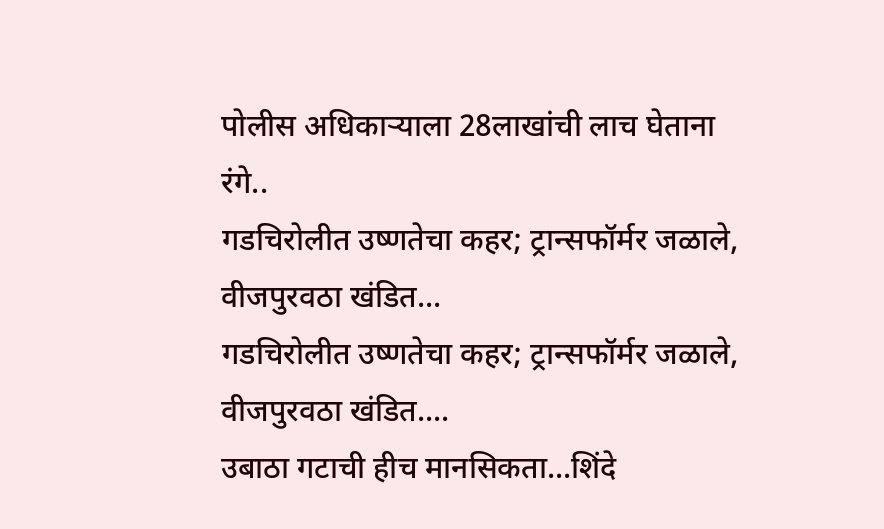पोलीस अधिकाऱ्याला 28लाखांची लाच घेताना रंगे..
गडचिरोलीत उष्णतेचा कहर; ट्रान्सफॉर्मर जळाले, वीजपुरवठा खंडित...
गडचिरोलीत उष्णतेचा कहर; ट्रान्सफॉर्मर जळाले, वीजपुरवठा खंडित....
उबाठा गटाची हीच मानसिकता...शिंदे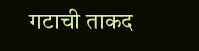गटाची ताकद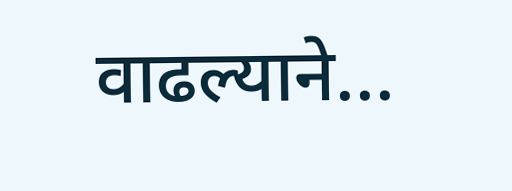वाढल्याने...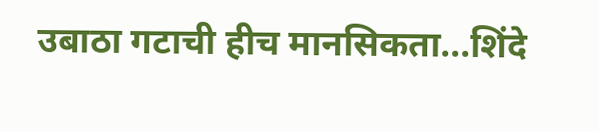उबाठा गटाची हीच मानसिकता...शिंदे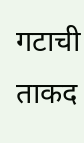गटाची ताकद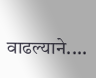वाढल्याने....